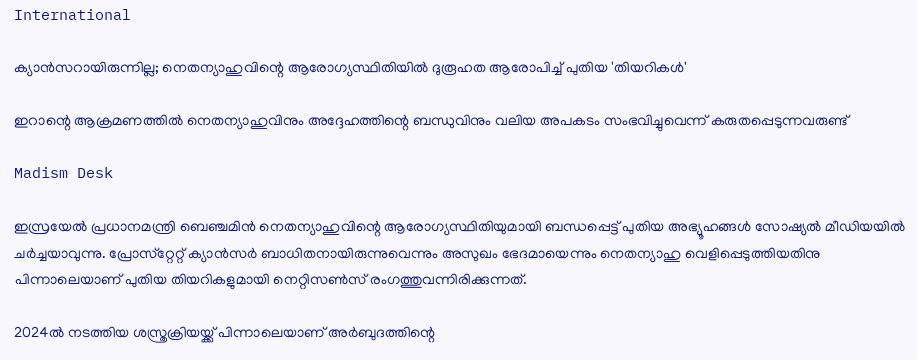International

ക്യാന്‍സറായിരുന്നില്ല; നെതന്യാഹുവിന്റെ ആരോഗ്യസ്ഥിതിയില്‍ ദുരൂഹത ആരോപിച്ച് പുതിയ 'തിയറികള്‍'

ഇറാന്റെ ആക്രമണത്തില്‍ നെതന്യാഹുവിനും അദ്ദേഹത്തിന്റെ ബന്ധുവിനും വലിയ അപകടം സംഭവിച്ചുവെന്ന് കരുതപ്പെടുന്നവരുണ്ട്

Madism Desk

ഇസ്രയേല്‍ പ്രധാനമന്ത്രി ബെഞ്ചമിന്‍ നെതന്യാഹുവിന്റെ ആരോഗ്യസ്ഥിതിയുമായി ബന്ധപ്പെട്ട് പുതിയ അഭ്യൂഹങ്ങള്‍ സോഷ്യല്‍ മീഡിയയില്‍ ചര്‍ച്ചയാവുന്നു. പ്രോസ്‌റ്റേറ്റ് ക്യാന്‍സര്‍ ബാധിതനായിരുന്നുവെന്നും അസുഖം ഭേദമായെന്നും നെതന്യാഹു വെളിപ്പെടുത്തിയതിനു പിന്നാലെയാണ് പുതിയ തിയറികളുമായി നെറ്റിസണ്‍സ് രംഗത്തുവന്നിരിക്കുന്നത്.

2024ല്‍ നടത്തിയ ശസ്ത്രക്രിയയ്ക്ക് പിന്നാലെയാണ് അര്‍ബുദത്തിന്റെ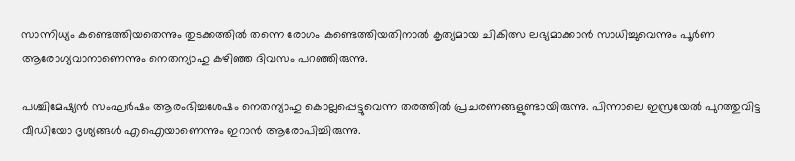സാന്നിധ്യം കണ്ടെത്തിയതെന്നും തുടക്കത്തിൽ തന്നെ രോഗം കണ്ടെത്തിയതിനാല്‍ കൃത്യമായ ചികിത്സ ലഭ്യമാക്കാന്‍ സാധിച്ചുവെന്നും പൂര്‍ണ ആരോഗ്യവാനാണെന്നും നെതന്യാഹു കഴിഞ്ഞ ദിവസം പറഞ്ഞിരുന്നു.

പശ്ചിമേഷ്യന്‍ സംഘര്‍ഷം ആരംഭിച്ചശേഷം നെതന്യാഹു കൊല്ലപ്പെട്ടുവെന്ന തരത്തില്‍ പ്രചരണങ്ങളുണ്ടായിരുന്നു. പിന്നാലെ ഇസ്രയേല്‍ പുറത്തുവിട്ട വീഡിയോ ദൃശ്യങ്ങള്‍ എഐയാണെന്നും ഇറാന്‍ ആരോപിച്ചിരുന്നു.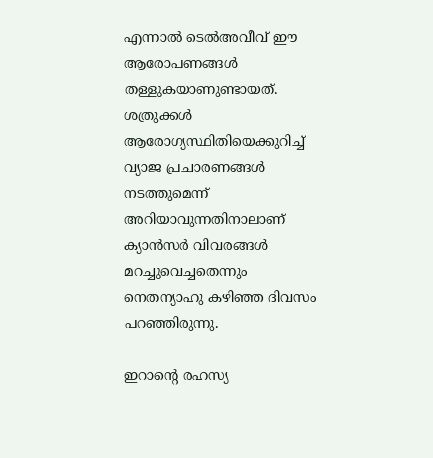എന്നാല്‍ ടെല്‍അവീവ് ഈ ആരോപണങ്ങള്‍ തള്ളുകയാണുണ്ടായത്. ശത്രുക്കള്‍ ആരോഗ്യസ്ഥിതിയെക്കുറിച്ച് വ്യാജ പ്രചാരണങ്ങള്‍ നടത്തുമെന്ന് അറിയാവുന്നതിനാലാണ് ക്യാന്‍സര്‍ വിവരങ്ങള്‍ മറച്ചുവെച്ചതെന്നും നെതന്യാഹു കഴിഞ്ഞ ദിവസം പറഞ്ഞിരുന്നു.

ഇറാന്റെ രഹസ്യ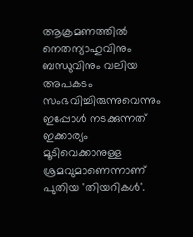ആക്രമണത്തില്‍ നെതന്യാഹുവിനും ബന്ധുവിനും വലിയ അപകടം സംഭവിച്ചിരുന്നുവെന്നും ഇപ്പോള്‍ നടക്കുന്നത് ഇക്കാര്യം മൂടിവെക്കാനുള്ള ശ്രമവുമാണെന്നാണ് പുതിയ 'തിയറികള്‍'.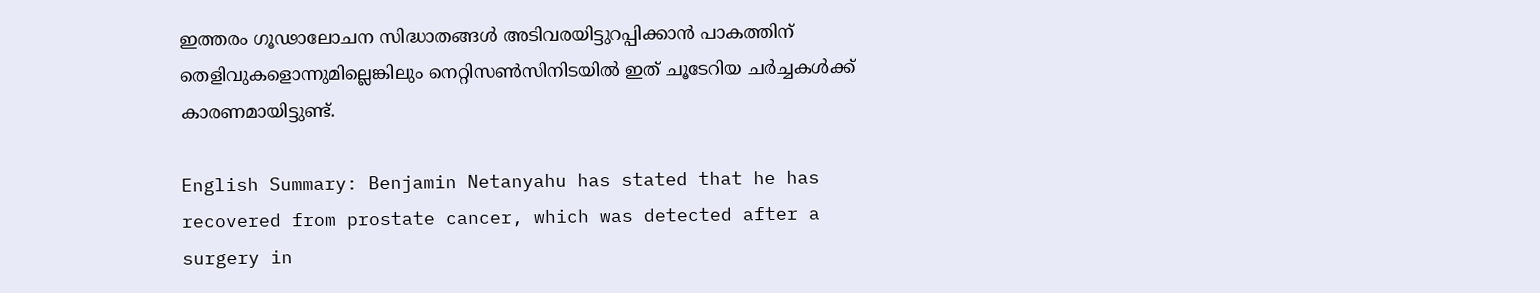ഇത്തരം ഗൂഢാലോചന സിദ്ധാതങ്ങള്‍ അടിവരയിട്ടുറപ്പിക്കാന്‍ പാകത്തിന് തെളിവുകളൊന്നുമില്ലെങ്കിലും നെറ്റിസണ്‍സിനിടയില്‍ ഇത് ചൂടേറിയ ചര്‍ച്ചകള്‍ക്ക് കാരണമായിട്ടുണ്ട്.

English Summary: Benjamin Netanyahu has stated that he has recovered from prostate cancer, which was detected after a surgery in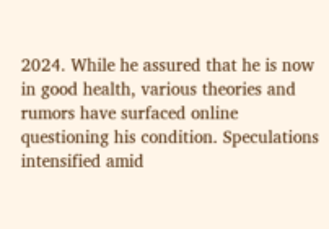2024. While he assured that he is now in good health, various theories and rumors have surfaced online questioning his condition. Speculations intensified amid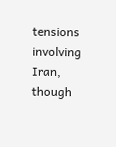tensions involving Iran, though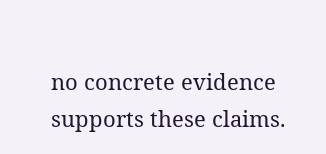no concrete evidence supports these claims.